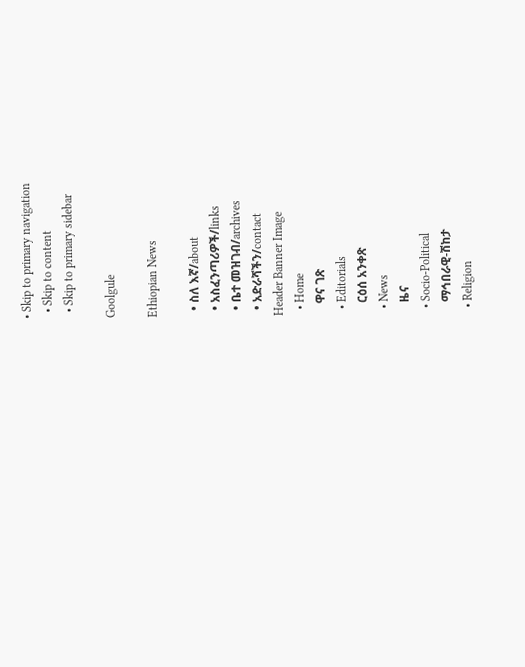• Skip to primary navigation
  • Skip to content
  • Skip to primary sidebar

Goolgule

Ethiopian News

  • ስለ እኛ/about
  • አስፈንጣሪዎች/links
  • ቤተ መዝገብ/archives
  • አድራሻችን/contact
Header Banner Image
  • Home
    ዋና ገጽ
  • Editorials
    ርዕሰ አንቀጽ
  • News
    ዜና
  • Socio-Political
    ማኅበራዊ-ሽከታ
  • Religion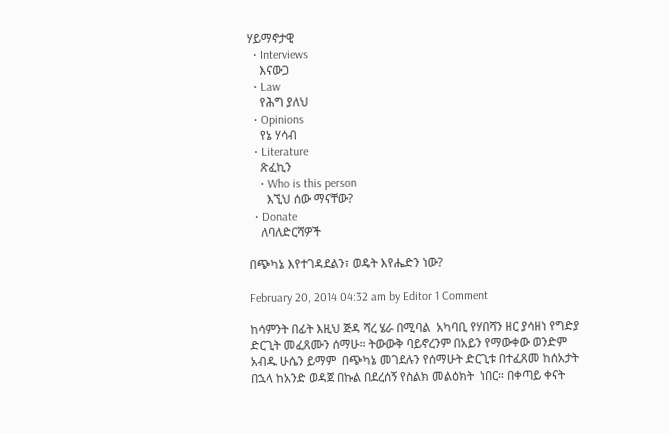ሃይማኖታዊ
  • Interviews
    እናውጋ
  • Law
    የሕግ ያለህ
  • Opinions
    የኔ ሃሳብ
  • Literature
    ጽፈኪን
    • Who is this person
      እኚህ ሰው ማናቸው?
  • Donate
    ለባለድርሻዎች

በጭካኔ እየተገዳደልን፣ ወዴት እየሔድን ነው?

February 20, 2014 04:32 am by Editor 1 Comment

ከሳምንት በፊት እዚህ ጅዳ ሻረ ሄራ በሚባል  አካባቢ የሃበሻን ዘር ያሳዘነ የግድያ ድርጊት መፈጸሙን ሰማሁ። ትውውቅ ባይኖረንም በአይን የማውቀው ወንድም አብዱ ሁሴን ይማም  በጭካኔ መገደሉን የሰማሁት ድርጊቱ በተፈጸመ ከሰአታት በኋላ ከአንድ ወዳጀ በኩል በደረሰኝ የስልክ መልዕክት  ነበር። በቀጣይ ቀናት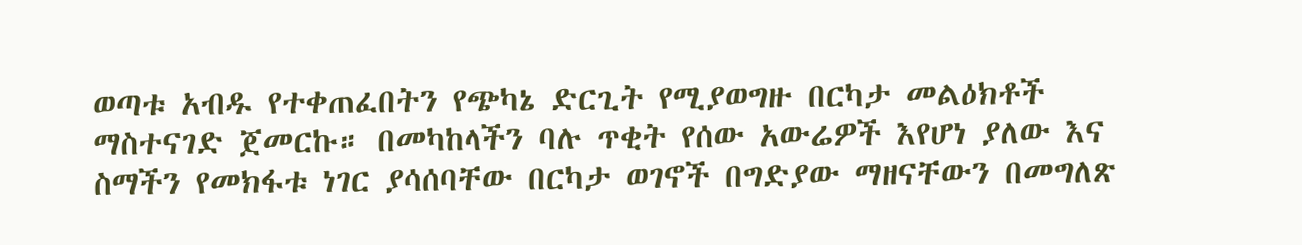ወጣቱ አብዱ የተቀጠፈበትን የጭካኔ ድርጊት የሚያወግዙ በርካታ መልዕክቶች ማስተናገድ ጀመርኩ። በመካከላችን ባሉ ጥቂት የሰው አውሬዎች እየሆነ ያለው እና ስማችን የመክፋቱ ነገር ያሳሰባቸው በርካታ ወገኖች በግድያው ማዘናቸውን በመግለጽ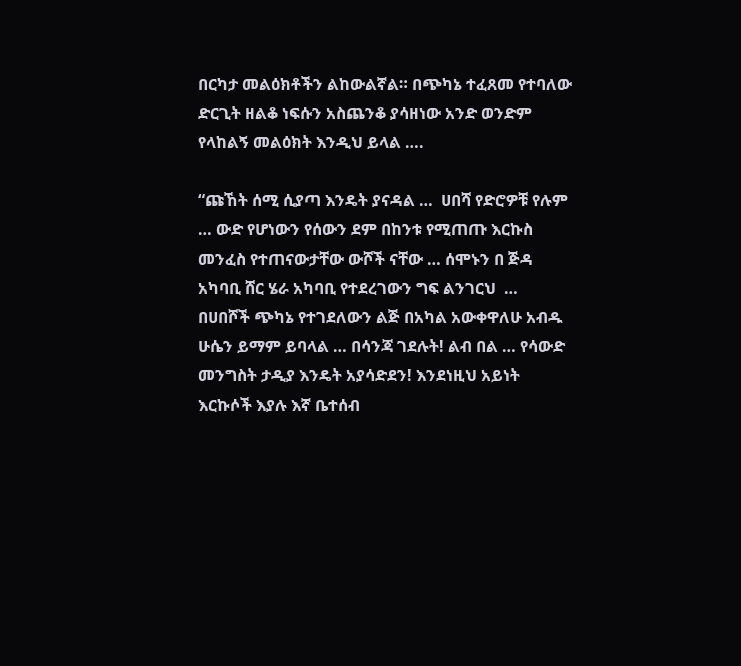በርካታ መልዕክቶችን ልከውልኛል። በጭካኔ ተፈጸመ የተባለው ድርጊት ዘልቆ ነፍሱን አስጨንቆ ያሳዘነው አንድ ወንድም የላከልኝ መልዕክት እንዲህ ይላል ….

“ጩኸት ሰሚ ሲያጣ እንዴት ያናዳል …  ሀበሻ የድሮዎቹ የሉም … ውድ የሆነውን የሰውን ደም በከንቱ የሚጠጡ እርኩስ መንፈስ የተጠናውታቸው ውሾች ናቸው … ሰሞኑን በ ጅዳ  አካባቢ ሸር ሄራ አካባቢ የተደረገውን ግፍ ልንገርህ  … በሀበሾች ጭካኔ የተገደለውን ልጅ በአካል አውቀዋለሁ አብዱ ሁሴን ይማም ይባላል … በሳንጃ ገደሉት! ልብ በል … የሳውድ መንግስት ታዲያ እንዴት አያሳድደን! እንደነዚህ አይነት እርኩሶች እያሉ እኛ ቤተሰብ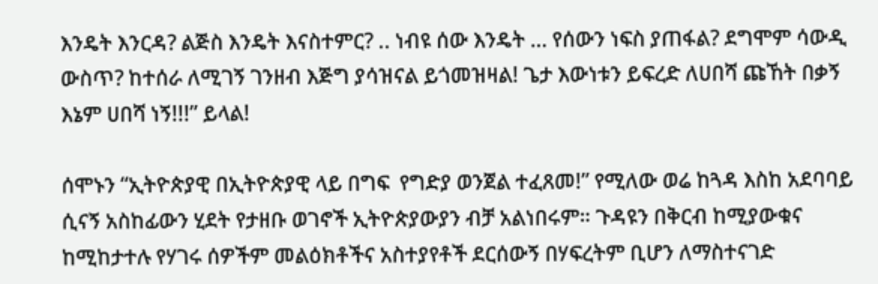እንዴት እንርዳ? ልጅስ እንዴት እናስተምር? .. ነብዩ ሰው እንዴት … የሰውን ነፍስ ያጠፋል? ደግሞም ሳውዲ ውስጥ? ከተሰራ ለሚገኝ ገንዘብ እጅግ ያሳዝናል ይጎመዝዛል! ጌታ እውነቱን ይፍረድ ለሀበሻ ጩኸት በቃኝ እኔም ሀበሻ ነኝ!!!” ይላል!

ሰሞኑን “ኢትዮጵያዊ በኢትዮጵያዊ ላይ በግፍ  የግድያ ወንጀል ተፈጸመ!” የሚለው ወሬ ከጓዳ እስከ አደባባይ ሲናኝ አስከፊውን ሂደት የታዘቡ ወገኖች ኢትዮጵያውያን ብቻ አልነበሩም። ጉዳዩን በቅርብ ከሚያውቁና ከሚከታተሉ የሃገሩ ሰዎችም መልዕክቶችና አስተያየቶች ደርሰውኝ በሃፍረትም ቢሆን ለማስተናገድ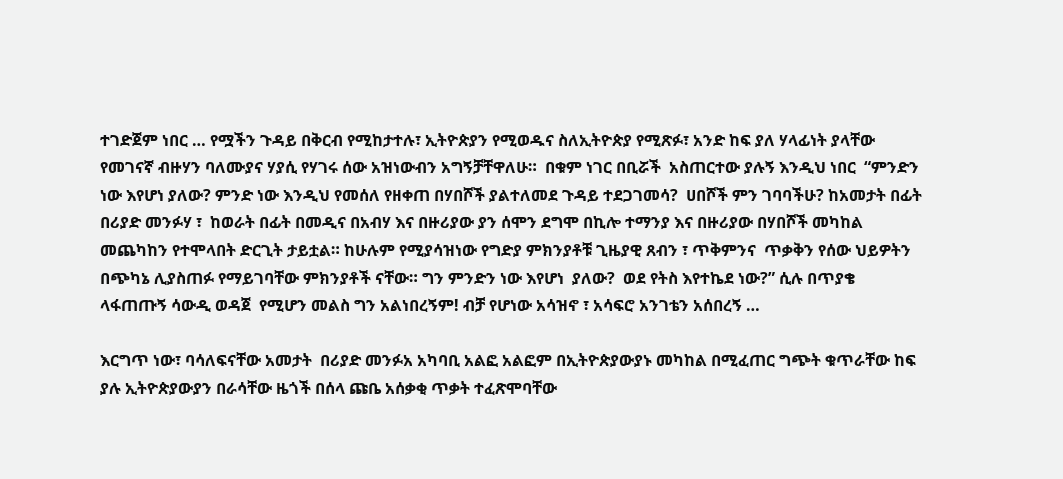ተገድጀም ነበር … የሟችን ጉዳይ በቅርብ የሚከታተሉ፣ ኢትዮጵያን የሚወዱና ስለኢትዮጵያ የሚጽፉ፣ አንድ ከፍ ያለ ሃላፊነት ያላቸው የመገናኛ ብዙሃን ባለሙያና ሃያሲ የሃገሩ ሰው አዝነውብን አግኝቻቸዋለሁ።  በቁም ነገር በቢሯች  አስጠርተው ያሉኝ እንዲህ ነበር  “ምንድን ነው እየሆነ ያለው? ምንድ ነው እንዲህ የመሰለ የዘቀጠ በሃበሾች ያልተለመደ ጉዳይ ተደጋገመሳ?  ሀበሾች ምን ገባባችሁ? ከአመታት በፊት በሪያድ መንፉሃ ፣  ከወራት በፊት በመዲና በአብሃ እና በዙሪያው ያን ሰሞን ደግሞ በኪሎ ተማንያ እና በዙሪያው በሃበሾች መካከል መጨካከን የተሞላበት ድርጊት ታይቷል። ከሁሉም የሚያሳዝነው የግድያ ምክንያቶቹ ጊዜያዊ ጸብን ፣ ጥቅምንና  ጥቃቅን የሰው ህይዎትን በጭካኔ ሊያስጠፉ የማይገባቸው ምክንያቶች ናቸው። ግን ምንድን ነው እየሆነ  ያለው?  ወደ የትስ እየተኬደ ነው?” ሲሉ በጥያቄ ላፋጠጡኝ ሳውዲ ወዳጀ  የሚሆን መልስ ግን አልነበረኝም! ብቻ የሆነው አሳዝኖ ፣ አሳፍሮ አንገቴን አሰበረኝ …

እርግጥ ነው፣ ባሳለፍናቸው አመታት  በሪያድ መንፉአ አካባቢ አልፎ አልፎም በኢትዮጵያውያኑ መካከል በሚፈጠር ግጭት ቁጥራቸው ከፍ ያሉ ኢትዮጵያውያን በራሳቸው ዜጎች በሰላ ጩቤ አሰቃቂ ጥቃት ተፈጽሞባቸው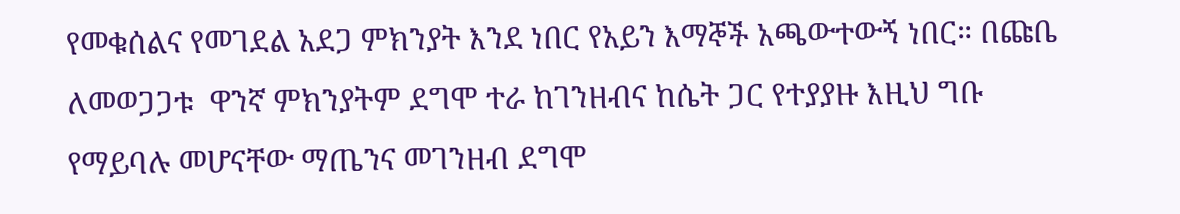የመቁሰልና የመገደል አደጋ ምክንያት እንደ ነበር የአይን እማኞች አጫውተውኝ ነበር። በጩቤ ለመወጋጋቱ  ዋንኛ ምክንያትም ደግሞ ተራ ከገንዘብና ከሴት ጋር የተያያዙ እዚህ ግቡ የማይባሉ መሆናቸው ማጤንና መገንዘብ ደግሞ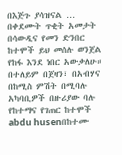በእጅጉ ያሳዝናል … በቀደሙት ጥቂት አመታት በሳውዲና የመን ድንበር ከተሞች ይህ መሰሉ ወንጀል የከፋ እንደ ነበር አውቃለሁ። በተለይም በጀዛን፣ በአብሃና በከሚስ ምሽት በሚባሉ አካባቢዎች በዙሪያው ባሉ  የከተማና የገጠር ከተሞች abdu husenበከተሙ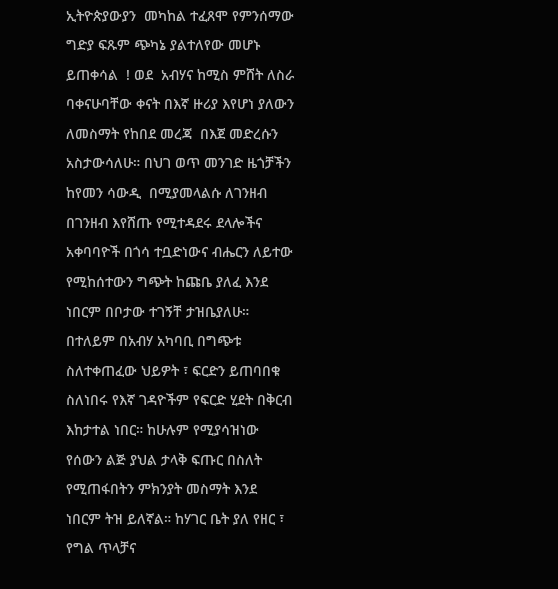ኢትዮጵያውያን  መካከል ተፈጸሞ የምንሰማው ግድያ ፍጹም ጭካኔ ያልተለየው መሆኑ ይጠቀሳል  ! ወደ  አብሃና ከሚስ ምሸት ለስራ ባቀናሁባቸው ቀናት በእኛ ዙሪያ እየሆነ ያለውን ለመስማት የከበደ መረጃ  በእጀ መድረሱን አስታውሳለሁ። በህገ ወጥ መንገድ ዜጎቻችን ከየመን ሳውዲ  በሚያመላልሱ ለገንዘብ በገንዘብ እየሸጡ የሚተዳደሩ ደላሎችና አቀባባዮች በጎሳ ተቧድነውና ብሔርን ለይተው የሚከሰተውን ግጭት ከጩቤ ያለፈ እንደ ነበርም በቦታው ተገኝቸ ታዝቤያለሁ። በተለይም በአብሃ አካባቢ በግጭቱ ስለተቀጠፈው ህይዎት ፣ ፍርድን ይጠባበቁ ስለነበሩ የእኛ ገዳዮችም የፍርድ ሂደት በቅርብ እከታተል ነበር። ከሁሉም የሚያሳዝነው የሰውን ልጅ ያህል ታላቅ ፍጡር በስለት የሚጠፋበትን ምክንያት መስማት እንደ ነበርም ትዝ ይለኛል። ከሃገር ቤት ያለ የዘር ፣ የግል ጥላቻና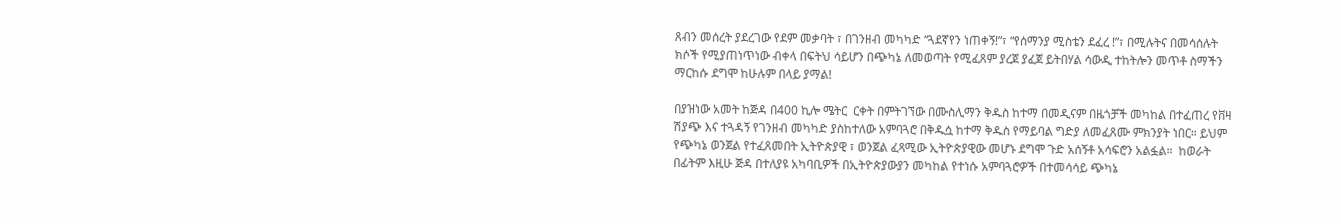ጸብን መሰረት ያደረገው የደም መቃባት ፣ በገንዘብ መካካድ “ጓደኛየን ነጠቀኝ!”፣ “የሰማንያ ሚስቴን ደፈረ !”፣ በሚሉትና በመሳሰሉት ክሶች የሚያጠነጥነው ብቀላ በፍትህ ሳይሆን በጭካኔ ለመወጣት የሚፈጸም ያረጀ ያፈጀ ይትበሃል ሳውዲ ተከትሎን መጥቶ ስማችን ማርከሱ ደግሞ ከሁሉም በላይ ያማል!

በያዝነው አመት ከጅዳ በ400 ኪሎ ሜትር  ርቀት በምትገኘው በሙስሊማን ቅዱስ ከተማ በመዲናም በዜጎቻች መካከል በተፈጠረ የቨዛ ሽያጭ እና ተጓዳኝ የገንዘብ መካካድ ያስከተለው አምባጓሮ በቅዱሷ ከተማ ቅዱስ የማይባል ግድያ ለመፈጸሙ ምክንያት ነበር። ይህም የጭካኔ ወንጀል የተፈጸመበት ኢትዮጵያዊ ፣ ወንጀል ፈጻሚው ኢትዮጵያዊው መሆኑ ደግሞ ጉድ አሰኝቶ አሳፍሮን አልፏል።  ከወራት በፊትም እዚሁ ጅዳ በተለያዩ አካባቢዎች በኢትዮጵያውያን መካከል የተነሱ አምባጓሮዎች በተመሳሳይ ጭካኔ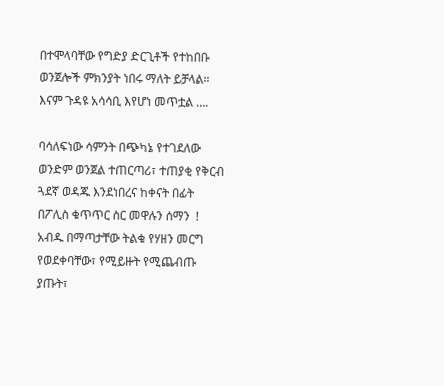በተሞላባቸው የግድያ ድርጊቶች የተከበቡ ወንጀሎች ምክንያት ነበሩ ማለት ይቻላል። እናም ጉዳዩ አሳሳቢ እየሆነ መጥቷል ….

ባሳለፍነው ሳምንት በጭካኔ የተገደለው ወንድም ወንጀል ተጠርጣሪ፣ ተጠያቂ የቅርብ ጓደኛ ወዳጁ እንደነበረና ከቀናት በፊት በፖሊስ ቁጥጥር ስር መዋሉን ሰማን  !  አብዱ በማጣታቸው ትልቁ የሃዘን መርግ የወደቀባቸው፣ የሚይዙት የሚጨብጡ ያጡት፣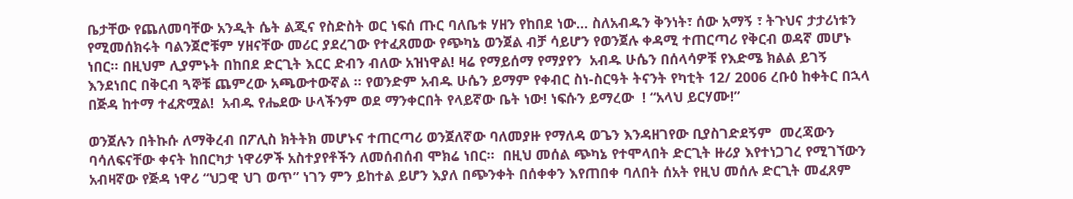ቤታቸው የጨለመባቸው አንዲት ሴት ልጂና የስድስት ወር ነፍሰ ጡር ባለቤቱ ሃዘን የከበደ ነው… ስለአብዱን ቅንነት፣ ሰው አማኝ ፣ ትጉህና ታታሪነቱን የሚመሰክሩት ባልንጀሮቹም ሃዘናቸው መሪር ያደረገው የተፈጸመው የጭካኔ ወንጀል ብቻ ሳይሆን የወንጀሉ ቀዳሚ ተጠርጣሪ የቅርብ ወዳኛ መሆኑ ነበር። በዚህም ሊያምኑት በከበደ ድርጊት እርር ድብን ብለው አዝነዋል! ዛሬ የማይሰማ የማያየን  አብዱ ሁሴን በሰላሳዎቹ የእድሜ ክልል ይገኝ እንደነበር በቅርብ ጓኞቹ ጨምረው አጫውተውኛል ። የወንድም አብዱ ሁሴን ይማም የቀብር ስነ-ስርዓት ትናንት የካቲት 12/ 2006 ረቡዕ ከቀትር በኋላ በጅዳ ከተማ ተፈጽሟል!  አብዱ የሔደው ሁላችንም ወደ ማንቀርበት የላይኛው ቤት ነው! ነፍሱን ይማረው  ! “አላህ ይርሃሙ!”

ወንጀሉን በትኩሱ ለማቅረብ በፖሊስ ክትትክ መሆኑና ተጠርጣሪ ወንጀለኛው ባለመያዙ የማለዳ ወጌን እንዳዘገየው ቢያስገድደኝም  መረጃውን ባሳለፍናቸው ቀናት ከበርካታ ነዋሪዎች አስተያየቶችን ለመሰብሰብ ሞክሬ ነበር።  በዚህ መሰል ጭካኔ የተሞላበት ድርጊት ዙሪያ እየተነጋገረ የሚገኘውን አብዛኛው የጅዳ ነዋሪ “ህጋዊ ህገ ወጥ” ነገን ምን ይከተል ይሆን እያለ በጭንቀት በሰቀቀን እየጠበቀ ባለበት ሰአት የዚህ መሰሉ ድርጊት መፈጸም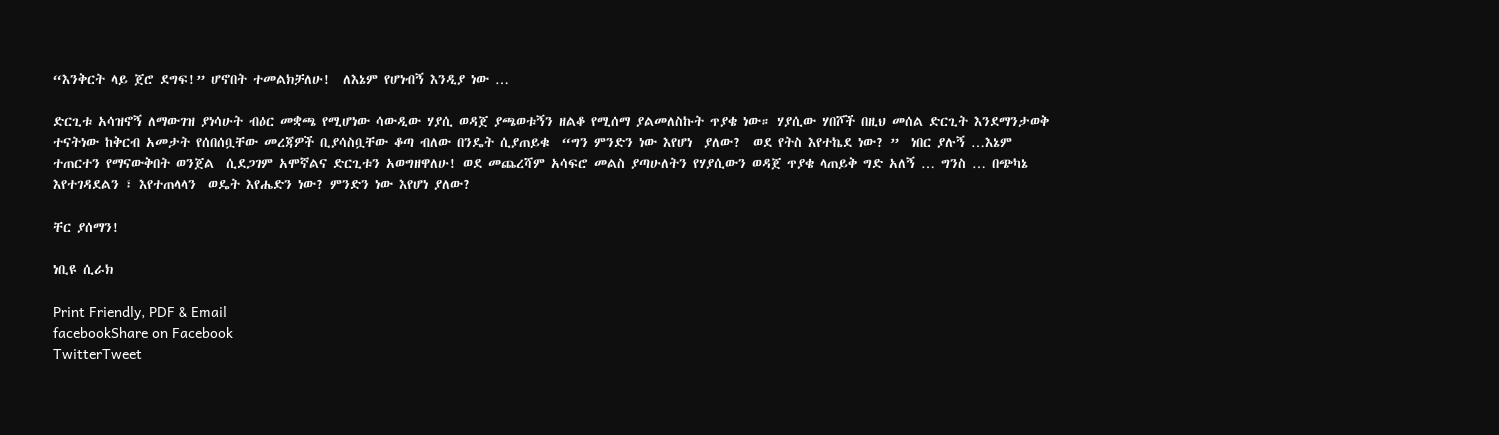“እንቅርት ላይ ጀሮ ደግፍ!” ሆኖበት ተመልክቻለሁ!  ለእኔም የሆነብኝ እንዲያ ነው …

ድርጊቱ አሳዝኖኝ ለማውገዝ ያነሳሁት ብዕር መቋጫ የሚሆነው ሳውዲው ሃያሲ ወዳጀ ያጫወቱኝን ዘልቆ የሚሰማ ያልመለስኩት ጥያቄ ነው። ሃያሲው ሃበሾች በዚህ መሰል ድርጊት እንደማንታወቅ ተናትነው ከቅርብ አመታት የሰበሰቧቸው መረጃዎች ቢያሳስቧቸው ቆጣ ብለው በንዴት ሲያጠይቁ  “ግን ምንድን ነው እየሆነ  ያለው?  ወደ የትስ እየተኬደ ነው? ”  ነበር ያሉኝ …እኔም ተጠርተን የማናውቅበት ወንጀል  ሲደጋገም አሞኛልና ድርጊቱን አወግዘዋለሁ! ወደ መጨረሻም አሳፍሮ መልስ ያጣሁለትን የሃያሲውን ወዳጀ ጥያቄ ላጠይቅ ግድ አለኝ … ግንስ … በጭካኔ እየተገዳደልን ፣ እየተጠላላን  ወዴት እየሔድን ነው? ምንድን ነው እየሆነ ያለው?

ቸር ያሰማን!

ነቢዩ ሲራክ

Print Friendly, PDF & Email
facebookShare on Facebook
TwitterTweet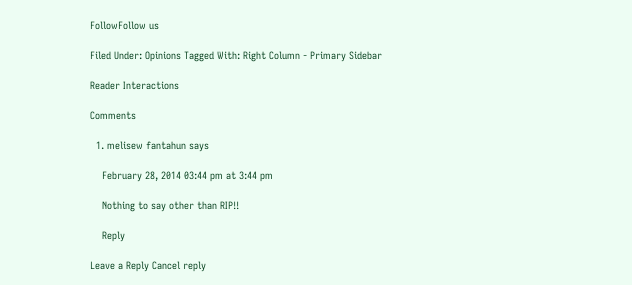FollowFollow us

Filed Under: Opinions Tagged With: Right Column - Primary Sidebar

Reader Interactions

Comments

  1. melisew fantahun says

    February 28, 2014 03:44 pm at 3:44 pm

    Nothing to say other than RIP!!

    Reply

Leave a Reply Cancel reply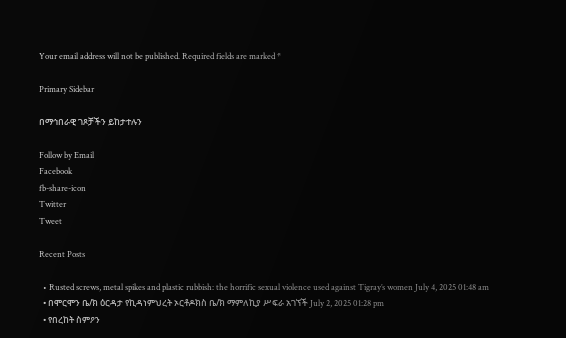Your email address will not be published. Required fields are marked *

Primary Sidebar

በማኅበራዊ ገጾቻችን ይከታተሉን

Follow by Email
Facebook
fb-share-icon
Twitter
Tweet

Recent Posts

  • Rusted screws, metal spikes and plastic rubbish: the horrific sexual violence used against Tigray’s women July 4, 2025 01:48 am
  • በሞርሞን ቤ/ክ ዕርዳታ የኪዳነምህረት ኦርቶዶክስ ቤ/ክ ማምለኪያ ሥፍራ አገኘች July 2, 2025 01:28 pm
  • የበረከት ስምዖን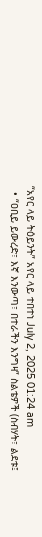“አየር ላይ ትዕይንት” አየር ላይ ተበተነ July 2, 2025 01:24 am
  • “ዐቢይ ይውረድ፣ እኛ እንውጣ፣ በተራችን እንግዛ” ስልቴዎች (ስብሃት፣ ልደቱ፤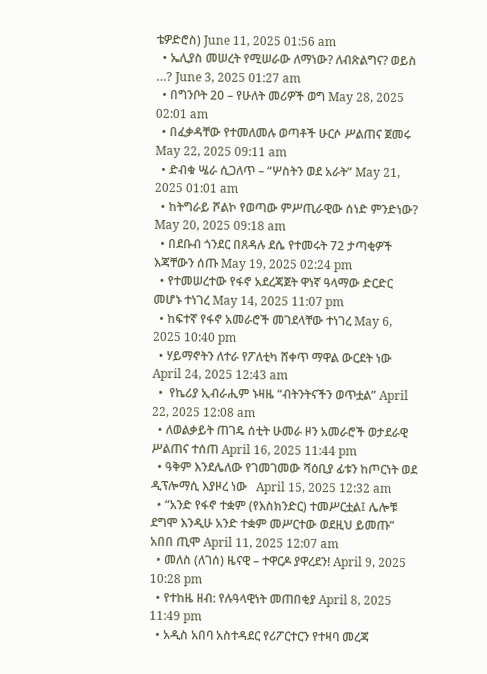ቴዎድሮስ) June 11, 2025 01:56 am
  • ኤሊያስ መሠረት የሚሠራው ለማነው? ለብጽልግና? ወይስ …? June 3, 2025 01:27 am
  • በግንቦት 20 – የሁለት መሪዎች ወግ May 28, 2025 02:01 am
  • በፈቃዳቸው የተመለመሉ ወጣቶች ሁርሶ ሥልጠና ጀመሩ May 22, 2025 09:11 am
  • ድብቁ ሤራ ሲጋለጥ – “ሦስትን ወደ አራት” May 21, 2025 01:01 am
  • ከትግራይ ሾልኮ የወጣው ምሥጢራዊው ሰነድ ምንድነው? May 20, 2025 09:18 am
  • በደቡብ ጎንደር በጸዳሉ ደሴ የተመሩት 72 ታጣቂዎች እጃቸውን ሰጡ May 19, 2025 02:24 pm
  • የተመሠረተው የፋኖ አደረጃጀት ዋነኛ ዓላማው ድርድር መሆኑ ተነገረ May 14, 2025 11:07 pm
  • ከፍተኛ የፋኖ አመራሮች መገደላቸው ተነገረ May 6, 2025 10:40 pm
  • ሃይማኖትን ለተራ የፖለቲካ ሸቀጥ ማዋል ውርደት ነው April 24, 2025 12:43 am
  •  የኬሪያ ኢብራሒም ኑዛዜ “ብትንትናችን ወጥቷል” April 22, 2025 12:08 am
  • ለወልቃይት ጠገዴ ሰቲት ሁመራ ዞን አመራሮች ወታደራዊ ሥልጠና ተሰጠ April 16, 2025 11:44 pm
  • ዓቅም እንደሌለው የገመገመው ሻዕቢያ ፊቱን ከጦርነት ወደ ዲፕሎማሲ እያዞረ ነው   April 15, 2025 12:32 am
  • “አንድ የፋኖ ተቋም (የእስክንድር) ተመሥርቷል፤ ሌሎቹ ደግሞ እንዲሁ አንድ ተቋም መሥርተው ወደዚህ ይመጡ” አበበ ጢሞ April 11, 2025 12:07 am
  • መለስ (ለገሰ) ዜናዊ – ተዋርዶ ያዋረደን! April 9, 2025 10:28 pm
  • የተከዜ ዘብ: የሉዓላዊነት መጠበቂያ April 8, 2025 11:49 pm
  • አዲስ አበባ አስተዳደር የሪፖርተርን የተዛባ መረጃ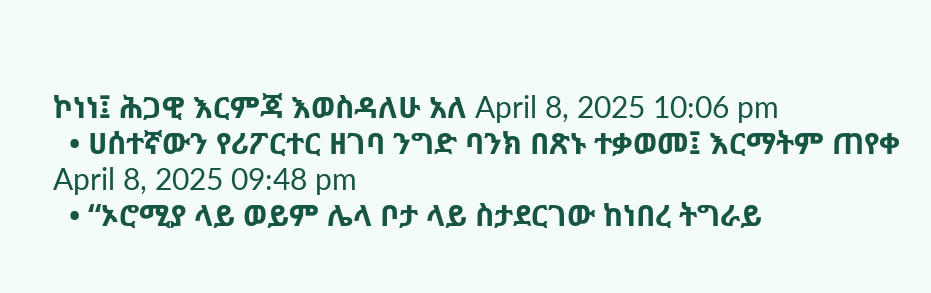ኮነነ፤ ሕጋዊ እርምጃ እወስዳለሁ አለ April 8, 2025 10:06 pm
  • ሀሰተኛውን የሪፖርተር ዘገባ ንግድ ባንክ በጽኑ ተቃወመ፤ እርማትም ጠየቀ April 8, 2025 09:48 pm
  • “ኦሮሚያ ላይ ወይም ሌላ ቦታ ላይ ስታደርገው ከነበረ ትግራይ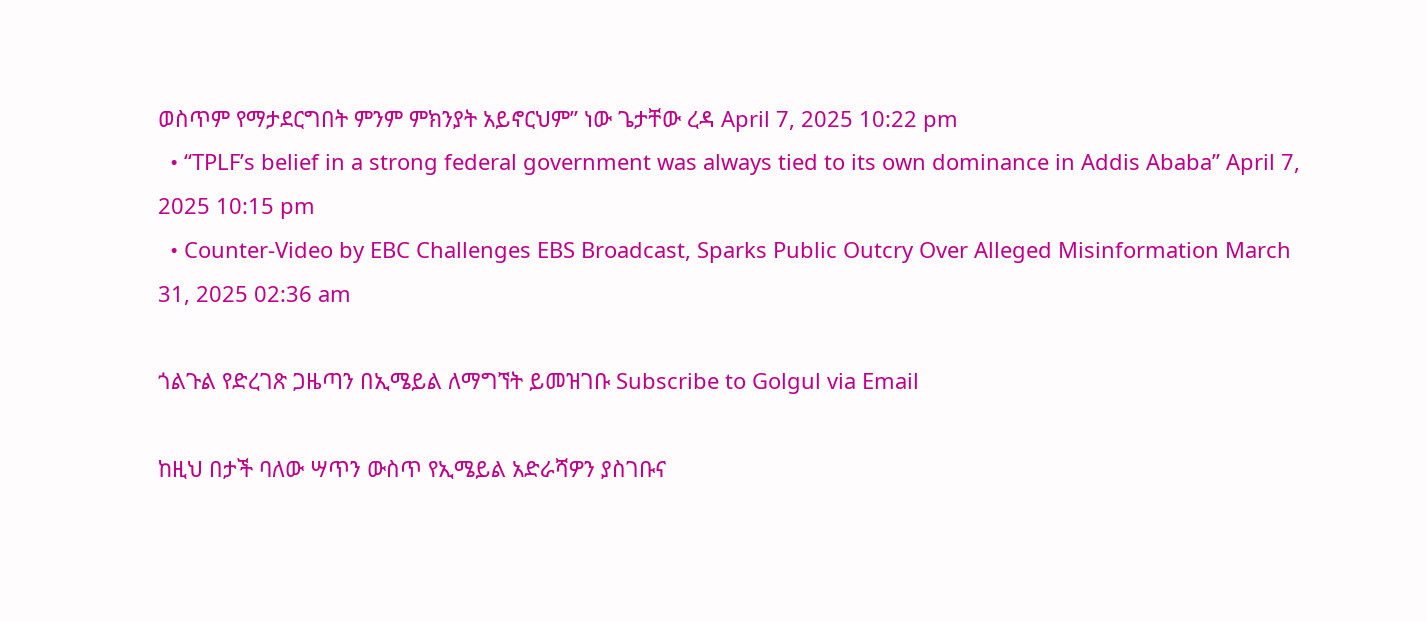ወስጥም የማታደርግበት ምንም ምክንያት አይኖርህም” ነው ጌታቸው ረዳ April 7, 2025 10:22 pm
  • “TPLF’s belief in a strong federal government was always tied to its own dominance in Addis Ababa” April 7, 2025 10:15 pm
  • Counter-Video by EBC Challenges EBS Broadcast, Sparks Public Outcry Over Alleged Misinformation March 31, 2025 02:36 am

ጎልጉል የድረገጽ ጋዜጣን በኢሜይል ለማግኘት ይመዝገቡ Subscribe to Golgul via Email

ከዚህ በታች ባለው ሣጥን ውስጥ የኢሜይል አድራሻዎን ያስገቡና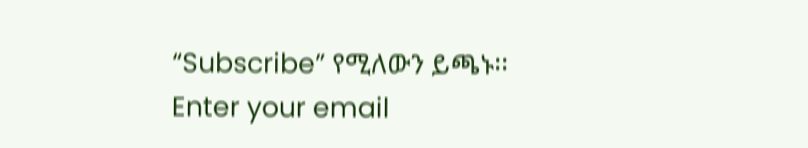“Subscribe” የሚለውን ይጫኑ፡፡
Enter your email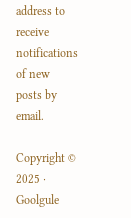address to receive notifications of new posts by email.

Copyright © 2025 · Goolgule